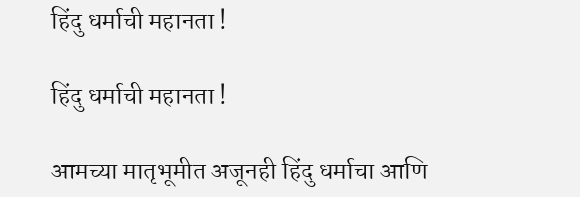हिंदु धर्माची महानता !

हिंदु धर्माची महानता !

आमच्या मातृभूमीत अजूनही हिंदु धर्माचा आणि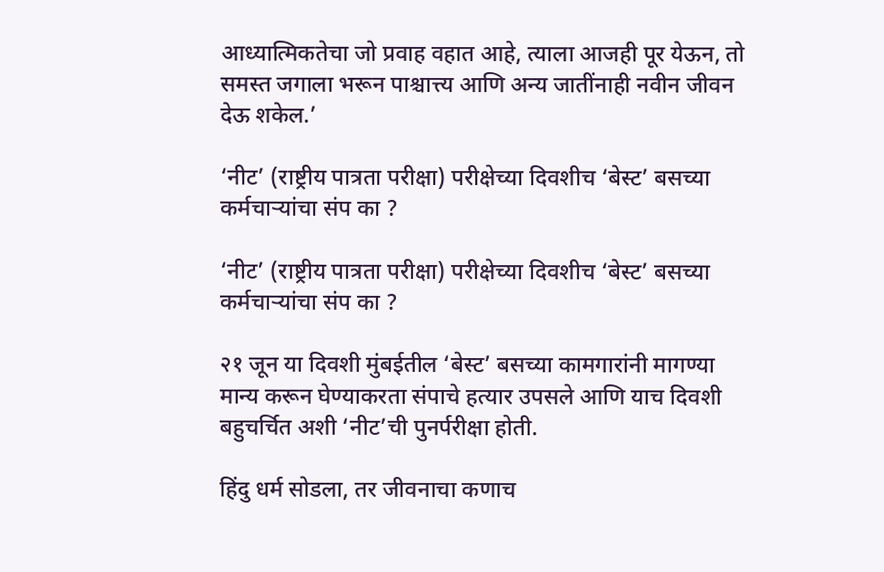आध्यात्मिकतेचा जो प्रवाह वहात आहे, त्याला आजही पूर येऊन, तो समस्त जगाला भरून पाश्चात्त्य आणि अन्य जातींनाही नवीन जीवन देऊ शकेल.’

‘नीट’ (राष्ट्रीय पात्रता परीक्षा) परीक्षेच्या दिवशीच ‘बेस्ट’ बसच्या कर्मचार्‍यांचा संप का ?

‘नीट’ (राष्ट्रीय पात्रता परीक्षा) परीक्षेच्या दिवशीच ‘बेस्ट’ बसच्या कर्मचार्‍यांचा संप का ?

२१ जून या दिवशी मुंबईतील ‘बेस्ट’ बसच्या कामगारांनी मागण्या मान्य करून घेण्याकरता संपाचे हत्यार उपसले आणि याच दिवशी बहुचर्चित अशी ‘नीट’ची पुनर्परीक्षा होती.

हिंदु धर्म सोडला, तर जीवनाचा कणाच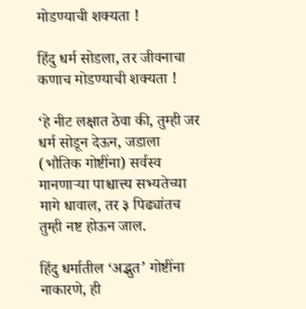मोडण्याची शक्यता !

हिंदु धर्म सोडला, तर जीवनाचा कणाच मोडण्याची शक्यता !

‘हे नीट लक्षात ठेवा की, तुम्ही जर धर्म सोडून देऊन, जडाला (भौतिक गोष्टींना) सर्वस्व मानणार्‍या पाश्चात्त्य सभ्यतेच्या मागे धावाल, तर ३ पिढ्यांतच तुम्ही नष्ट होऊन जाल.

हिंदु धर्मातील ‘अद्भुत’ गोष्टींना नाकारणे, ही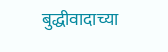बुद्धीवादाच्या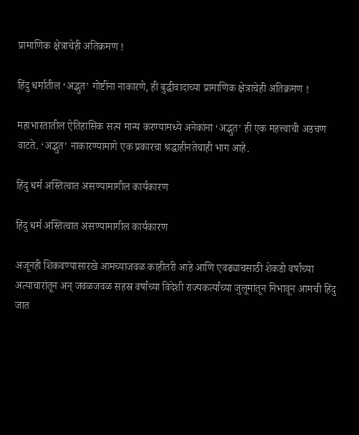प्रामाणिक क्षेत्राचेही अतिक्रमण !

हिंदु धर्मातील ‘अद्भुत’ गोष्टींना नाकारणे, ही बुद्धीवादाच्या प्रामाणिक क्षेत्राचेही अतिक्रमण !

महाभारतातील ऐतिहासिक सत्य मान्य करण्यामध्ये अनेकांना ‘अद्भुत’ ही एक महत्त्वाची अडचण वाटते. ‘अद्भुत’ नाकारण्यामागे एक प्रकारचा श्रद्धाहीनतेचाही भाग आहे.

हिंदु धर्म अस्तित्वात असण्यामागील कार्यकारण

हिंदु धर्म अस्तित्वात असण्यामागील कार्यकारण

अजूनही शिकवण्यासारखे आमच्याजवळ काहीतरी आहे आणि एवढ्याचसाठी शेकडो वर्षांच्या अत्याचारांतून अन् जवळजवळ सहस्र वर्षांच्या विदेशी राज्यकर्त्यांच्या जुलूमांतून निभावून आमची हिंदु जात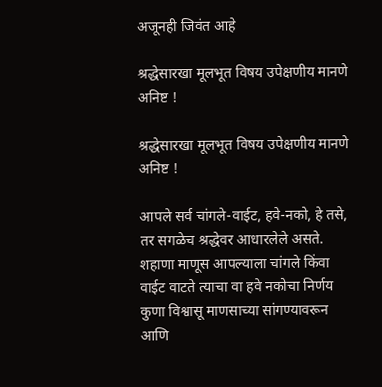अजूनही जिवंत आहे

श्रद्धेसारखा मूलभूत विषय उपेक्षणीय मानणे अनिष्ट !

श्रद्धेसारखा मूलभूत विषय उपेक्षणीय मानणे अनिष्ट !

आपले सर्व चांगले-वाईट, हवे-नको, हे तसे, तर सगळेच श्रद्धेवर आधारलेले असते. शहाणा माणूस आपल्याला चांगले किंवा वाईट वाटते त्याचा वा हवे नकोचा निर्णय कुणा विश्वासू माणसाच्या सांगण्यावरून आणि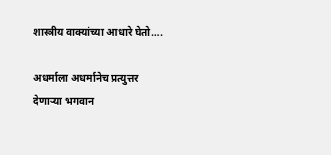शास्त्रीय वाक्यांच्या आधारे घेतो….

अधर्माला अधर्मानेच प्रत्युत्तर देणार्‍या भगवान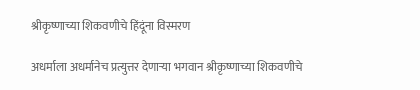श्रीकृष्णाच्या शिकवणीचे हिंदूंना विस्मरण

अधर्माला अधर्मानेच प्रत्युत्तर देणार्‍या भगवान श्रीकृष्णाच्या शिकवणीचे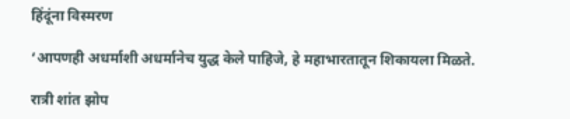हिंदूंना विस्मरण

‘आपणही अधर्माशी अधर्मानेच युद्ध केले पाहिजे, हे महाभारतातून शिकायला मिळते.

रात्री शांत झोप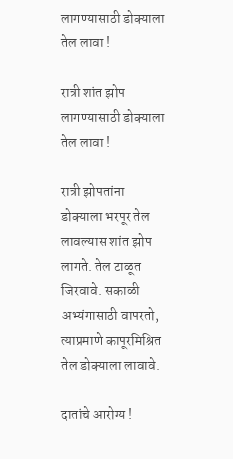लागण्यासाठी डोक्याला तेल लावा !

रात्री शांत झोप लागण्यासाठी डोक्याला तेल लावा !

रात्री झोपतांना डोक्याला भरपूर तेल लावल्यास शांत झोप लागते. तेल टाळूत जिरवावे. सकाळी अभ्यंगासाठी वापरतो, त्याप्रमाणे कापूरमिश्रित तेल डोक्याला लावावे.

दातांचे आरोग्य !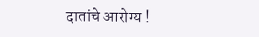दातांचे आरोग्य !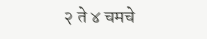२ ते ४ चमचे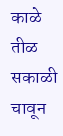काळे तीळ सकाळी चावून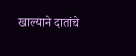खाल्याने दातांचे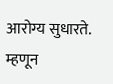आरोग्य सुधारते. म्हणून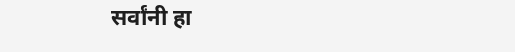सर्वांनी हा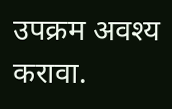उपक्रम अवश्य करावा.